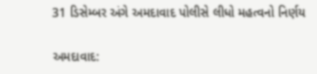31 ડિસેમ્બર અંગે અમદાવાદ પોલીસે લીધો મહત્વનો નિર્ણય

અમદાવાદ: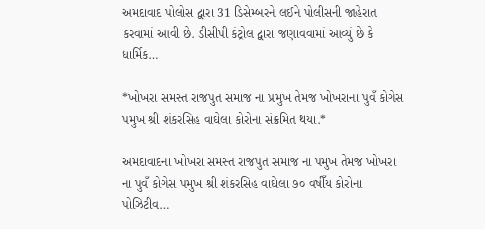અમદાવાદ પોલોસ દ્વારા 31 ડિસેમ્બરને લઈને પોલીસની જાહેરાત કરવામાં આવી છે. ડીસીપી કંટ્રોલ દ્વારા જણાવવામાં આવ્યું છે કે ધાર્મિક…

*ખોખરા સમસ્ત રાજપુત સમાજ ના પ્રમુખ તેમજ ખોખરાના પુવઁ કોગેસ પમુખ શ્રી શંકરસિહ વાઘેલા કોરોના સંક્રમિત થયા.*

અમદાવાદના ખોખરા સમસ્ત રાજપુત સમાજ ના પમુખ તેમજ ખોખરા ના પુવઁ કોગેસ પમુખ શ્રી શંકરસિહ વાઘેલા ૭૦ વષીઁય કોરોના પોઝિટીવ…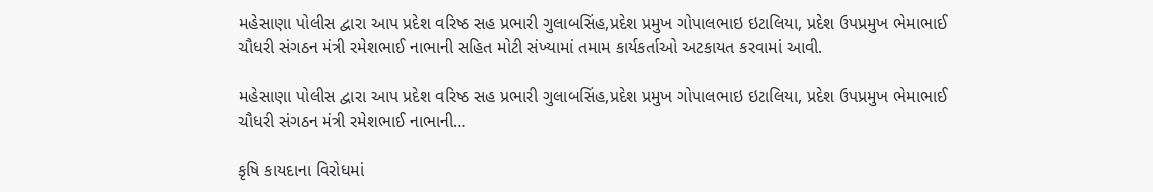મહેસાણા પોલીસ દ્વારા આપ પ્રદેશ વરિષ્ઠ સહ પ્રભારી ગુલાબસિંહ,પ્રદેશ પ્રમુખ ગોપાલભાઇ ઇટાલિયા, પ્રદેશ ઉપપ્રમુખ ભેમાભાઈ ચૌધરી સંગઠન મંત્રી રમેશભાઈ નાભાની સહિત મોટી સંખ્યામાં તમામ કાર્યકર્તાઓ અટકાયત કરવામાં આવી.

મહેસાણા પોલીસ દ્વારા આપ પ્રદેશ વરિષ્ઠ સહ પ્રભારી ગુલાબસિંહ,પ્રદેશ પ્રમુખ ગોપાલભાઇ ઇટાલિયા, પ્રદેશ ઉપપ્રમુખ ભેમાભાઈ ચૌધરી સંગઠન મંત્રી રમેશભાઈ નાભાની…

કૃષિ કાયદાના વિરોધમાં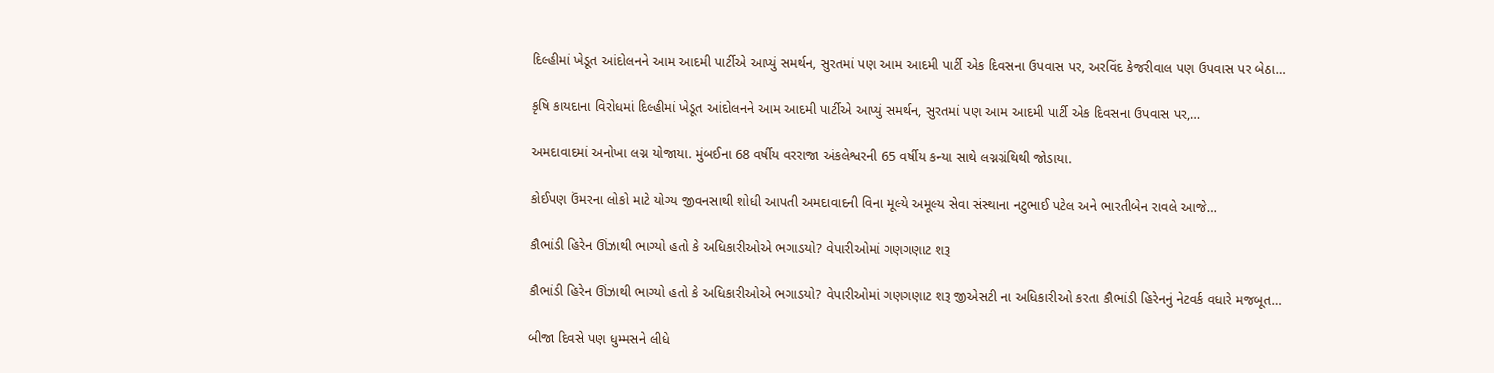દિલ્હીમાં ખેડૂત આંદોલનને આમ આદમી પાર્ટીએ આપ્યું સમર્થન, સુરતમાં પણ આમ આદમી પાર્ટી એક દિવસના ઉપવાસ પર, અરવિંદ કેજરીવાલ પણ ઉપવાસ પર બેઠા…

કૃષિ કાયદાના વિરોધમાં દિલ્હીમાં ખેડૂત આંદોલનને આમ આદમી પાર્ટીએ આપ્યું સમર્થન, સુરતમાં પણ આમ આદમી પાર્ટી એક દિવસના ઉપવાસ પર,…

અમદાવાદમાં અનોખા લગ્ન યોજાયા. મુંબઈના 68 વર્ષીય વરરાજા અંકલેશ્વરની 65 વર્ષીય કન્યા સાથે લગ્નગ્રંથિથી જોડાયા.

કોઈપણ ઉંમરના લોકો માટે યોગ્ય જીવનસાથી શોધી આપતી અમદાવાદની વિના મૂલ્યે અમૂલ્ય સેવા સંસ્થાના નટુભાઈ પટેલ અને ભારતીબેન રાવલે આજે…

કૌભાંડી હિરેન ઊંઝાથી ભાગ્યો હતો કે અધિકારીઓએ ભગાડયો? વેપારીઓમાં ગણગણાટ શરૂ

કૌભાંડી હિરેન ઊંઝાથી ભાગ્યો હતો કે અધિકારીઓએ ભગાડયો? વેપારીઓમાં ગણગણાટ શરૂ જીએસટી ના અધિકારીઓ કરતા કૌભાંડી હિરેનનું નેટવર્ક વધારે મજબૂત…

બીજા દિવસે પણ ધુમ્મસને લીધે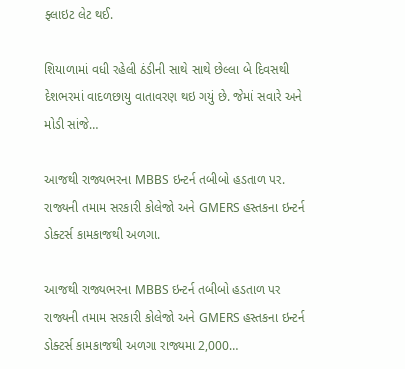ફ્લાઇટ લેટ થઈ.

શિયાળામાં વધી રહેલી ઠંડીની સાથે સાથે છેલ્લા બે દિવસથી દેશભરમાં વાદળછાયુ વાતાવરણ થઇ ગયું છે. જેમાં સવારે અને મોડી સાંજે…

આજથી રાજ્યભરના MBBS ઇન્ટર્ન તબીબો હડતાળ પર. રાજ્યની તમામ સરકારી કોલેજો અને GMERS હસ્તકના ઇન્ટર્ન ડોક્ટર્સ કામકાજથી અળગા.

આજથી રાજ્યભરના MBBS ઇન્ટર્ન તબીબો હડતાળ પર રાજ્યની તમામ સરકારી કોલેજો અને GMERS હસ્તકના ઇન્ટર્ન ડોક્ટર્સ કામકાજથી અળગા રાજ્યમા 2,000…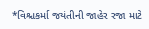*વિશ્ચકર્મા જયંતીની જાહેર રજા માટે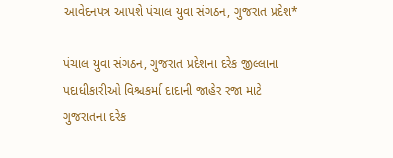આવેદનપત્ર આપશે પંચાલ યુવા સંગઠન, ગુજરાત પ્રદેશ*

પંચાલ યુવા સંગઠન, ગુજરાત પ્રદેશના દરેક જીલ્લાના પદાધીકારીઓ વિશ્ચકર્મા દાદાની જાહેર રજા માટે ગુજરાતના દરેક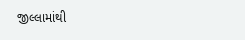જીલ્લામાંથી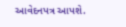આવેદનપત્ર આપશે.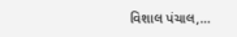વિશાલ પંચાલ,…